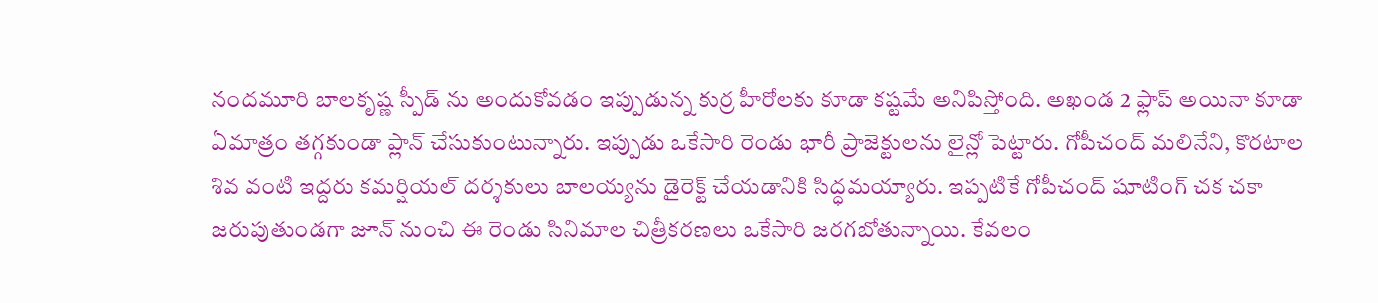నందమూరి బాలకృష్ణ స్పీడ్ ను అందుకోవడం ఇప్పుడున్న కుర్ర హీరోలకు కూడా కష్టమే అనిపిస్తోంది. అఖండ 2 ఫ్లాప్ అయినా కూడా ఏమాత్రం తగ్గకుండా ప్లాన్ చేసుకుంటున్నారు. ఇప్పుడు ఒకేసారి రెండు భారీ ప్రాజెక్టులను లైన్లో పెట్టారు. గోపీచంద్ మలినేని, కొరటాల శివ వంటి ఇద్దరు కమర్షియల్ దర్శకులు బాలయ్యను డైరెక్ట్ చేయడానికి సిద్ధమయ్యారు. ఇప్పటికే గోపీచంద్ షూటింగ్ చక చకా జరుపుతుండగా జూన్ నుంచి ఈ రెండు సినిమాల చిత్రీకరణలు ఒకేసారి జరగబోతున్నాయి. కేవలం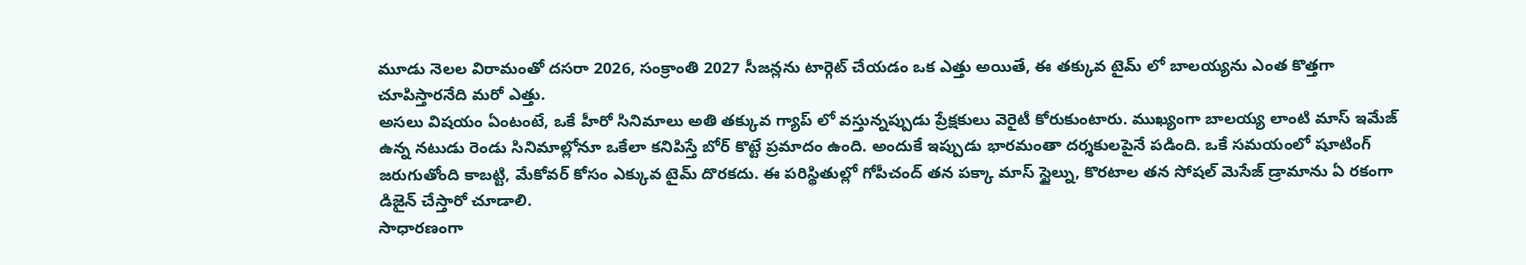మూడు నెలల విరామంతో దసరా 2026, సంక్రాంతి 2027 సీజన్లను టార్గెట్ చేయడం ఒక ఎత్తు అయితే, ఈ తక్కువ టైమ్ లో బాలయ్యను ఎంత కొత్తగా చూపిస్తారనేది మరో ఎత్తు.
అసలు విషయం ఏంటంటే, ఒకే హీరో సినిమాలు అతి తక్కువ గ్యాప్ లో వస్తున్నప్పుడు ప్రేక్షకులు వెరైటీ కోరుకుంటారు. ముఖ్యంగా బాలయ్య లాంటి మాస్ ఇమేజ్ ఉన్న నటుడు రెండు సినిమాల్లోనూ ఒకేలా కనిపిస్తే బోర్ కొట్టే ప్రమాదం ఉంది. అందుకే ఇప్పుడు భారమంతా దర్శకులపైనే పడింది. ఒకే సమయంలో షూటింగ్ జరుగుతోంది కాబట్టి, మేకోవర్ కోసం ఎక్కువ టైమ్ దొరకదు. ఈ పరిస్థితుల్లో గోపీచంద్ తన పక్కా మాస్ స్టైల్ను, కొరటాల తన సోషల్ మెసేజ్ డ్రామాను ఏ రకంగా డిజైన్ చేస్తారో చూడాలి.
సాధారణంగా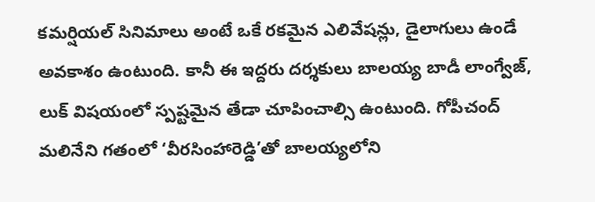కమర్షియల్ సినిమాలు అంటే ఒకే రకమైన ఎలివేషన్లు, డైలాగులు ఉండే అవకాశం ఉంటుంది. కానీ ఈ ఇద్దరు దర్శకులు బాలయ్య బాడీ లాంగ్వేజ్, లుక్ విషయంలో స్పష్టమైన తేడా చూపించాల్సి ఉంటుంది. గోపీచంద్ మలినేని గతంలో ‘వీరసింహారెడ్డి’తో బాలయ్యలోని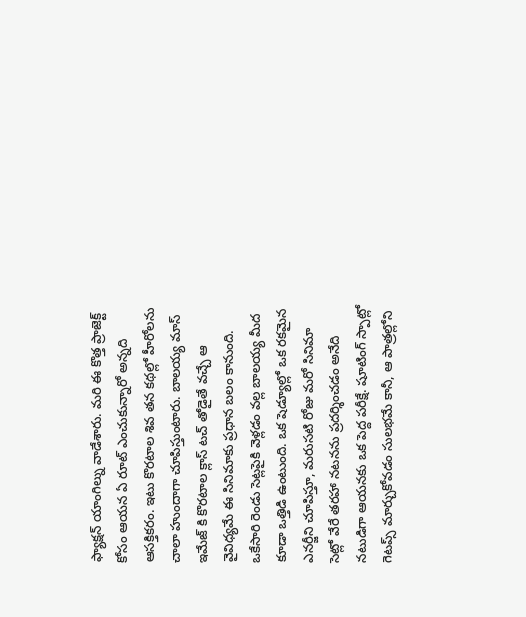ఫ్యాక్షన్ యాంగిల్ను వాడేశారు. మరి ఈ కొత్త ప్రాజెక్ట్ కోసం ఆయన ఏ రూట్ ఎంచుకున్నారో అన్నది ఆసక్తికరం. ఇటు కొరటాల శివ తన కథల్లో హీరోలను చాలా హుందాగా చూపిస్తుంటారు. బాలయ్య మాస్ ఇమేజ్ కి కొరటాల క్లాస్ టచ్ తోడైతే వచ్చే ఆ వైవిధ్యమే ఈ సినిమాకు ప్రధాన బలం కానుంది.
ఒకేసారి రెండు సెట్లపైకి వెళ్లడం వల్ల బాలయ్య మీద కూడా ఒత్తిడి ఉంటుంది. ఒక షెడ్యూల్లో ఒక రకమైన ఎనర్జీని చూపిస్తూ, మరుసటి రోజు మరో సినిమా సెట్లో వేరే తరహా నటనను ప్రదర్శించడం అనేది నటుడిగా ఆయనకు ఒక పెద్ద పరీక్షే. షూటింగ్ స్పాట్లో గెటప్స్ మార్చుకోవడం సులభమే కానీ, ఆ పాత్రల్లోని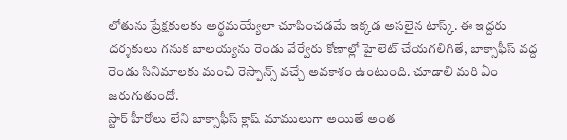లోతును ప్రేక్షకులకు అర్థమయ్యేలా చూపించడమే ఇక్కడ అసలైన టాస్క్. ఈ ఇద్దరు దర్శకులు గనుక బాలయ్యను రెండు వేర్వేరు కోణాల్లో హైలెట్ చేయగలిగితే, బాక్సాఫీస్ వద్ద రెండు సినిమాలకు మంచి రెస్పాన్స్ వచ్చే అవకాశం ఉంటుంది. చూడాలి మరి ఏం జరుగుతుందో.
స్టార్ హీరోలు లేని బాక్సాఫీస్ క్లాష్ మాములుగా అయితే అంత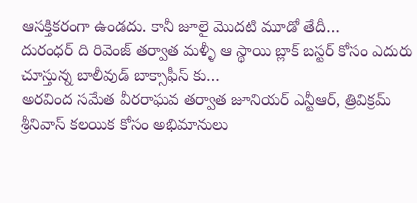ఆసక్తికరంగా ఉండదు. కానీ జూలై మొదటి మూడో తేదీ…
దురంధర్ ది రివెంజ్ తర్వాత మళ్ళీ ఆ స్థాయి బ్లాక్ బస్టర్ కోసం ఎదురు చూస్తున్న బాలీవుడ్ బాక్సాఫీస్ కు…
అరవింద సమేత వీరరాఘవ తర్వాత జూనియర్ ఎన్టీఆర్, త్రివిక్రమ్ శ్రీనివాస్ కలయిక కోసం అభిమానులు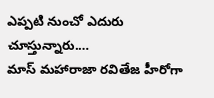ఎప్పటి నుంచో ఎదురు చూస్తున్నారు.…
మాస్ మహారాజా రవితేజ హీరోగా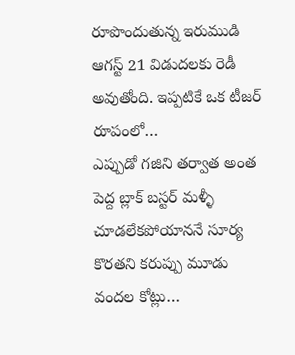రూపొందుతున్న ఇరుముడి ఆగస్ట్ 21 విడుదలకు రెడీ అవుతోంది. ఇప్పటికే ఒక టీజర్ రూపంలో…
ఎప్పుడో గజిని తర్వాత అంత పెద్ద బ్లాక్ బస్టర్ మళ్ళీ చూడలేకపోయాననే సూర్య కొరతని కరుప్పు మూడు వందల కోట్లు…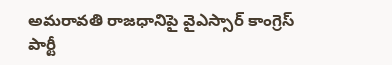అమరావతి రాజధానిపై వైఎస్సార్ కాంగ్రెస్ పార్టీ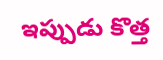ఇప్పుడు కొత్త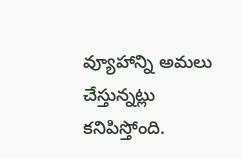వ్యూహాన్ని అమలు చేస్తున్నట్లు కనిపిస్తోంది.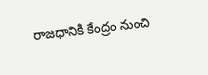రాజధానికి కేంద్రం నుంచి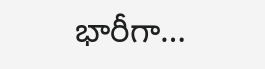భారీగా…